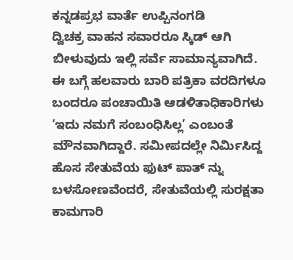ಕನ್ನಡಪ್ರಭ ವಾರ್ತೆ ಉಪ್ಪಿನಂಗಡಿ
ದ್ವಿಚಕ್ರ ವಾಹನ ಸವಾರರೂ ಸ್ಕಿಡ್ ಆಗಿ ಬೀಳುವುದು ಇಲ್ಲಿ ಸರ್ವೆ ಸಾಮಾನ್ಯವಾಗಿದೆ. ಈ ಬಗ್ಗೆ ಹಲವಾರು ಬಾರಿ ಪತ್ರಿಕಾ ವರದಿಗಳೂ ಬಂದರೂ ಪಂಚಾಯಿತಿ ಆಡಳಿತಾಧಿಕಾರಿಗಳು ‘ಇದು ನಮಗೆ ಸಂಬಂಧಿಸಿಲ್ಲ’ ಎಂಬಂತೆ ಮೌನವಾಗಿದ್ದಾರೆ. ಸಮೀಪದಲ್ಲೇ ನಿರ್ಮಿಸಿದ್ದ ಹೊಸ ಸೇತುವೆಯ ಫುಟ್ ಪಾತ್ ನ್ನು ಬಳಸೋಣವೆಂದರೆ, ಸೇತುವೆಯಲ್ಲಿ ಸುರಕ್ಷತಾ ಕಾಮಗಾರಿ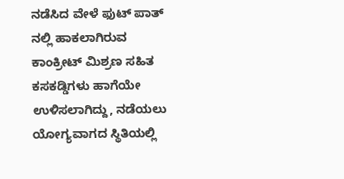ನಡೆಸಿದ ವೇಳೆ ಫುಟ್ ಪಾತ್ ನಲ್ಲಿ ಹಾಕಲಾಗಿರುವ ಕಾಂಕ್ರೀಟ್ ಮಿಶ್ರಣ ಸಹಿತ ಕಸಕಡ್ಡಿಗಳು ಹಾಗೆಯೇ ಉಳಿಸಲಾಗಿದ್ದು, ನಡೆಯಲು ಯೋಗ್ಯವಾಗದ ಸ್ಥಿತಿಯಲ್ಲಿ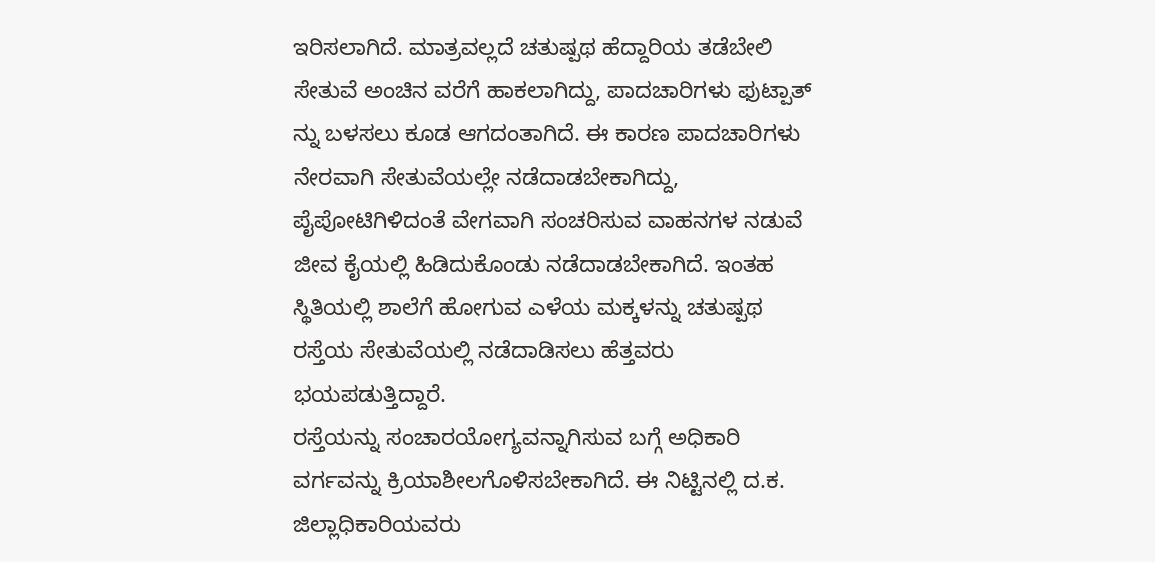ಇರಿಸಲಾಗಿದೆ. ಮಾತ್ರವಲ್ಲದೆ ಚತುಷ್ಪಥ ಹೆದ್ದಾರಿಯ ತಡೆಬೇಲಿ ಸೇತುವೆ ಅಂಚಿನ ವರೆಗೆ ಹಾಕಲಾಗಿದ್ದು, ಪಾದಚಾರಿಗಳು ಫುಟ್ಪಾತ್ ನ್ನು ಬಳಸಲು ಕೂಡ ಆಗದಂತಾಗಿದೆ. ಈ ಕಾರಣ ಪಾದಚಾರಿಗಳು ನೇರವಾಗಿ ಸೇತುವೆಯಲ್ಲೇ ನಡೆದಾಡಬೇಕಾಗಿದ್ದು, ಪೈಪೋಟಿಗಿಳಿದಂತೆ ವೇಗವಾಗಿ ಸಂಚರಿಸುವ ವಾಹನಗಳ ನಡುವೆ ಜೀವ ಕೈಯಲ್ಲಿ ಹಿಡಿದುಕೊಂಡು ನಡೆದಾಡಬೇಕಾಗಿದೆ. ಇಂತಹ ಸ್ಥಿತಿಯಲ್ಲಿ ಶಾಲೆಗೆ ಹೋಗುವ ಎಳೆಯ ಮಕ್ಕಳನ್ನು ಚತುಷ್ಪಥ ರಸ್ತೆಯ ಸೇತುವೆಯಲ್ಲಿ ನಡೆದಾಡಿಸಲು ಹೆತ್ತವರು ಭಯಪಡುತ್ತಿದ್ದಾರೆ.
ರಸ್ತೆಯನ್ನು ಸಂಚಾರಯೋಗ್ಯವನ್ನಾಗಿಸುವ ಬಗ್ಗೆ ಅಧಿಕಾರಿ ವರ್ಗವನ್ನು ಕ್ರಿಯಾಶೀಲಗೊಳಿಸಬೇಕಾಗಿದೆ. ಈ ನಿಟ್ಟಿನಲ್ಲಿ ದ.ಕ. ಜಿಲ್ಲಾಧಿಕಾರಿಯವರು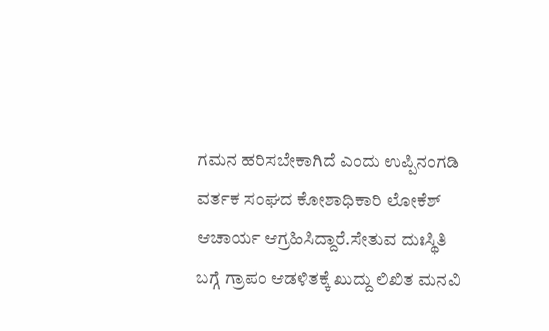ಗಮನ ಹರಿಸಬೇಕಾಗಿದೆ ಎಂದು ಉಪ್ಪಿನಂಗಡಿ ವರ್ತಕ ಸಂಘದ ಕೋಶಾಧಿಕಾರಿ ಲೋಕೆಶ್ ಆಚಾರ್ಯ ಆಗ್ರಹಿಸಿದ್ದಾರೆ.ಸೇತುವ ದುಃಸ್ಥಿತಿ ಬಗ್ಗೆ ಗ್ರಾಪಂ ಆಡಳಿತಕ್ಕೆ ಖುದ್ದು ಲಿಖಿತ ಮನವಿ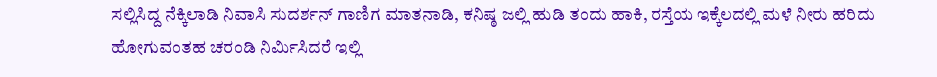ಸಲ್ಲಿಸಿದ್ದ ನೆಕ್ಕಿಲಾಡಿ ನಿವಾಸಿ ಸುದರ್ಶನ್ ಗಾಣಿಗ ಮಾತನಾಡಿ, ಕನಿಷ್ಠ ಜಲ್ಲಿ ಹುಡಿ ತಂದು ಹಾಕಿ, ರಸ್ತೆಯ ಇಕ್ಕೆಲದಲ್ಲಿ ಮಳೆ ನೀರು ಹರಿದು ಹೋಗುವಂತಹ ಚರಂಡಿ ನಿರ್ಮಿಸಿದರೆ ಇಲ್ಲಿ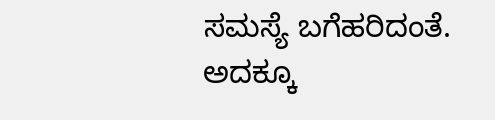ಸಮಸ್ಯೆ ಬಗೆಹರಿದಂತೆ. ಅದಕ್ಕೂ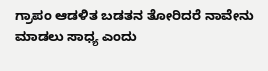ಗ್ರಾಪಂ ಆಡಳಿತ ಬಡತನ ತೋರಿದರೆ ನಾವೇನು ಮಾಡಲು ಸಾಧ್ಯ ಎಂದು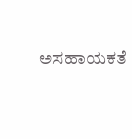ಅಸಹಾಯಕತೆ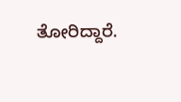ತೋರಿದ್ದಾರೆ.